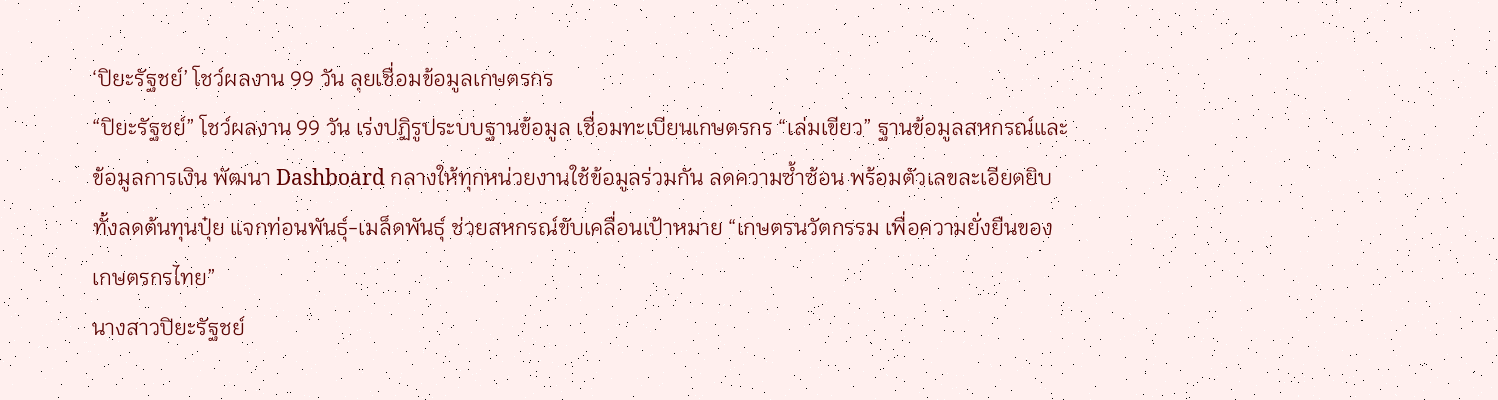‘ปิยะรัฐชย์’ โชว์ผลงาน 99 วัน ลุยเชื่อมข้อมูลเกษตรกร
“ปิยะรัฐชย์” โชว์ผลงาน 99 วัน เร่งปฏิรูประบบฐานข้อมูล เชื่อมทะเบียนเกษตรกร “เล่มเขียว” ฐานข้อมูลสหกรณ์และข้อมูลการเงิน พัฒนา Dashboard กลางให้ทุกหน่วยงานใช้ข้อมูลร่วมกัน ลดความซ้ำซ้อน พร้อมตัวเลขละเอียดยิบ ทั้งลดต้นทุนปุ๋ย แจกท่อนพันธุ์-เมล็ดพันธุ์ ช่วยสหกรณ์ขับเคลื่อนเป้าหมาย “เกษตรนวัตกรรม เพื่อความยั่งยืนของเกษตรกรไทย”
นางสาวปิยะรัฐชย์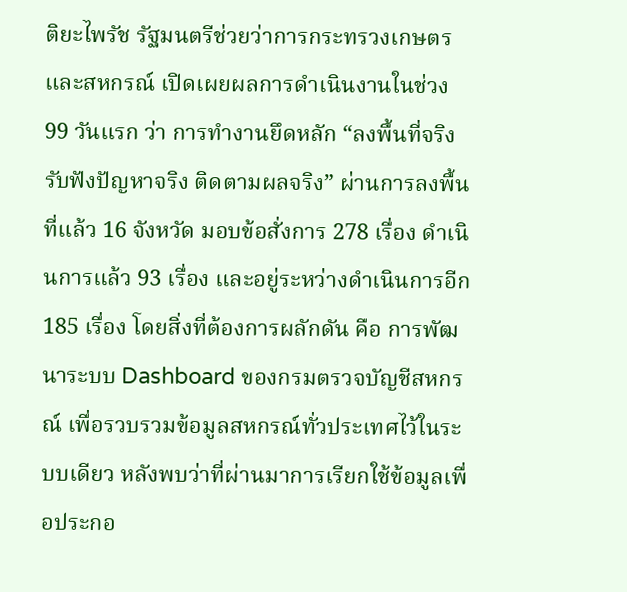ติยะไพรัช รัฐมนตรีช่วยว่าการกระทรวงเกษตรและสหกรณ์ เปิดเผยผลการดำเนินงานในช่วง 99 วันแรก ว่า การทำงานยึดหลัก “ลงพื้นที่จริง รับฟังปัญหาจริง ติดตามผลจริง” ผ่านการลงพื้นที่แล้ว 16 จังหวัด มอบข้อสั่งการ 278 เรื่อง ดำเนินการแล้ว 93 เรื่อง และอยู่ระหว่างดำเนินการอีก 185 เรื่อง โดยสิ่งที่ต้องการผลักดัน คือ การพัฒนาระบบ Dashboard ของกรมตรวจบัญชีสหกรณ์ เพื่อรวบรวมข้อมูลสหกรณ์ทั่วประเทศไว้ในระบบเดียว หลังพบว่าที่ผ่านมาการเรียกใช้ข้อมูลเพื่อประกอ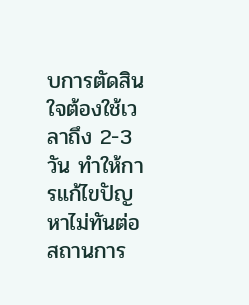บการตัดสินใจต้องใช้เวลาถึง 2-3 วัน ทำให้การแก้ไขปัญหาไม่ทันต่อสถานการ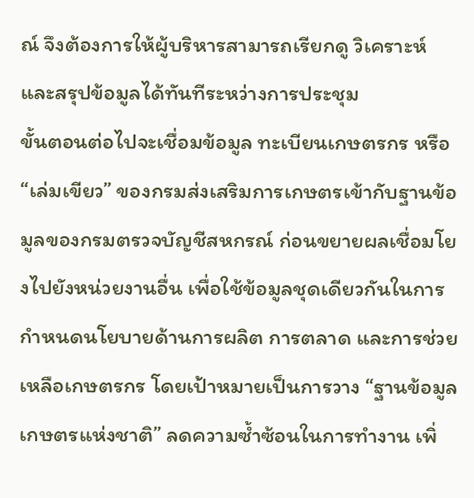ณ์ จึงต้องการให้ผู้บริหารสามารถเรียกดู วิเคราะห์ และสรุปข้อมูลได้ทันทีระหว่างการประชุม
ขั้นตอนต่อไปจะเชื่อมข้อมูล ทะเบียนเกษตรกร หรือ “เล่มเขียว” ของกรมส่งเสริมการเกษตรเข้ากับฐานข้อมูลของกรมตรวจบัญชีสหกรณ์ ก่อนขยายผลเชื่อมโยงไปยังหน่วยงานอื่น เพื่อใช้ข้อมูลชุดเดียวกันในการกำหนดนโยบายด้านการผลิต การตลาด และการช่วยเหลือเกษตรกร โดยเป้าหมายเป็นการวาง “ฐานข้อมูลเกษตรแห่งชาติ” ลดความซ้ำซ้อนในการทำงาน เพิ่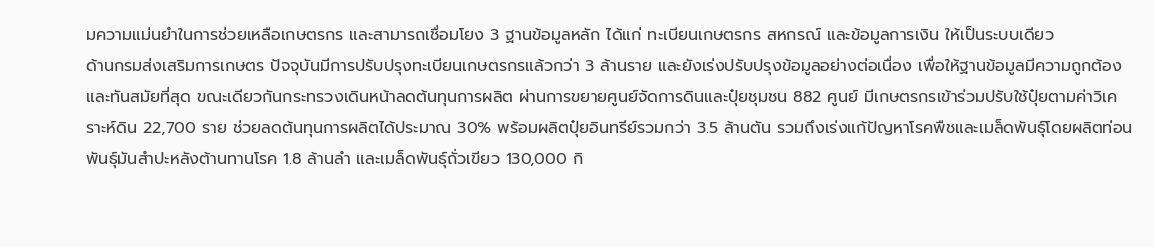มความแม่นยำในการช่วยเหลือเกษตรกร และสามารถเชื่อมโยง 3 ฐานข้อมูลหลัก ได้แก่ ทะเบียนเกษตรกร สหกรณ์ และข้อมูลการเงิน ให้เป็นระบบเดียว
ด้านกรมส่งเสริมการเกษตร ปัจจุบันมีการปรับปรุงทะเบียนเกษตรกรแล้วกว่า 3 ล้านราย และยังเร่งปรับปรุงข้อมูลอย่างต่อเนื่อง เพื่อให้ฐานข้อมูลมีความถูกต้องและทันสมัยที่สุด ขณะเดียวกันกระทรวงเดินหน้าลดต้นทุนการผลิต ผ่านการขยายศูนย์จัดการดินและปุ๋ยชุมชน 882 ศูนย์ มีเกษตรกรเข้าร่วมปรับใช้ปุ๋ยตามค่าวิเคราะห์ดิน 22,700 ราย ช่วยลดต้นทุนการผลิตได้ประมาณ 30% พร้อมผลิตปุ๋ยอินทรีย์รวมกว่า 3.5 ล้านตัน รวมถึงเร่งแก้ปัญหาโรคพืชและเมล็ดพันธุ์โดยผลิตท่อนพันธุ์มันสำปะหลังต้านทานโรค 1.8 ล้านลำ และเมล็ดพันธุ์ถั่วเขียว 130,000 กิ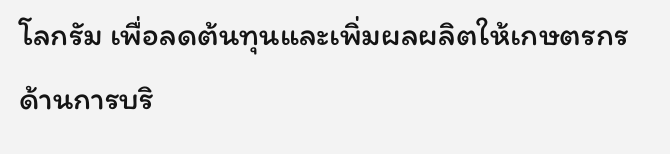โลกรัม เพื่อลดต้นทุนและเพิ่มผลผลิตให้เกษตรกร
ด้านการบริ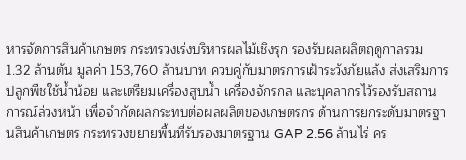หารจัดการสินค้าเกษตร กระทรวงเร่งบริหารผลไม้เชิงรุก รองรับผลผลิตฤดูกาลรวม 1.32 ล้านตัน มูลค่า 153,760 ล้านบาท ควบคู่กับมาตรการเฝ้าระวังภัยแล้ง ส่งเสริมการปลูกพืชใช้น้ำน้อย และเตรียมเครื่องสูบน้ำ เครื่องจักรกล และบุคลากรไว้รองรับสถานการณ์ล่วงหน้า เพื่อจำกัดผลกระทบต่อผลผลิตของเกษตรกร ด้านการยกระดับมาตรฐานสินค้าเกษตร กระทรวงขยายพื้นที่รับรองมาตรฐาน GAP 2.56 ล้านไร่ คร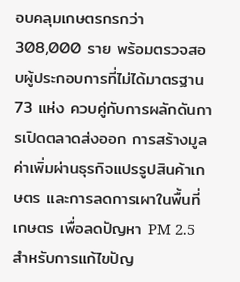อบคลุมเกษตรกรกว่า 308,000 ราย พร้อมตรวจสอบผู้ประกอบการที่ไม่ได้มาตรฐาน 73 แห่ง ควบคู่กับการผลักดันการเปิดตลาดส่งออก การสร้างมูลค่าเพิ่มผ่านธุรกิจแปรรูปสินค้าเกษตร และการลดการเผาในพื้นที่เกษตร เพื่อลดปัญหา PM 2.5
สำหรับการแก้ไขปัญ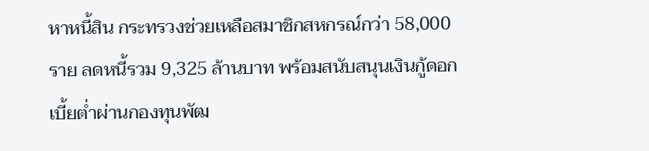หาหนี้สิน กระทรวงช่วยเหลือสมาชิกสหกรณ์กว่า 58,000 ราย ลดหนี้รวม 9,325 ล้านบาท พร้อมสนับสนุนเงินกู้ดอกเบี้ยต่ำผ่านกองทุนพัฒ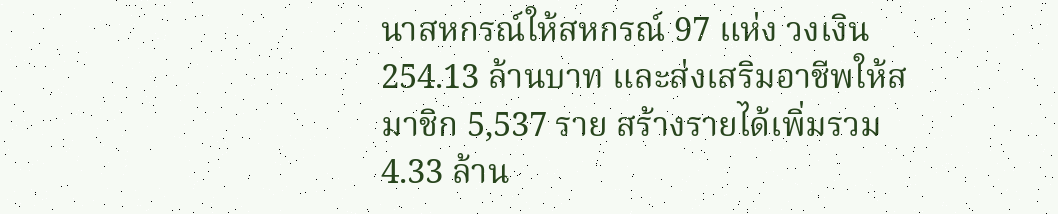นาสหกรณ์ให้สหกรณ์ 97 แห่ง วงเงิน 254.13 ล้านบาท และส่งเสริมอาชีพให้สมาชิก 5,537 ราย สร้างรายได้เพิ่มรวม 4.33 ล้าน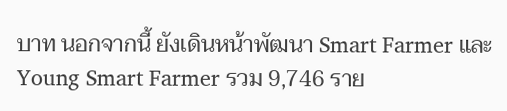บาท นอกจากนี้ ยังเดินหน้าพัฒนา Smart Farmer และ Young Smart Farmer รวม 9,746 ราย